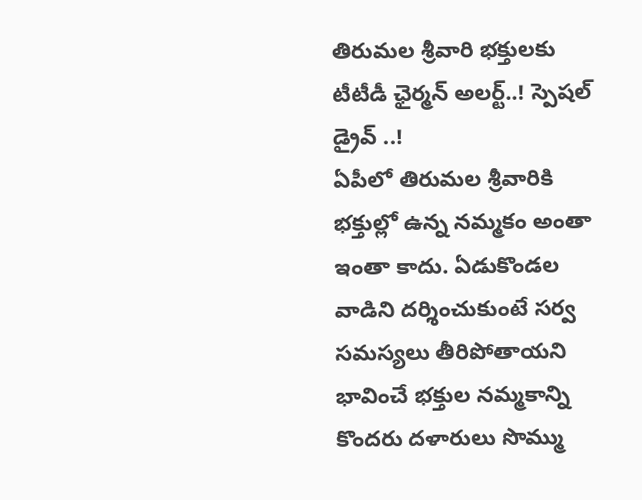తిరుమల శ్రీవారి భక్తులకు టీటీడీ ఛైర్మన్ అలర్ట్..! స్పెషల్ డ్రైవ్ ..!
ఏపీలో తిరుమల శ్రీవారికి భక్తుల్లో ఉన్న నమ్మకం అంతా ఇంతా కాదు. ఏడుకొండల వాడిని దర్శించుకుంటే సర్వ సమస్యలు తీరిపోతాయని భావించే భక్తుల నమ్మకాన్ని కొందరు దళారులు సొమ్ము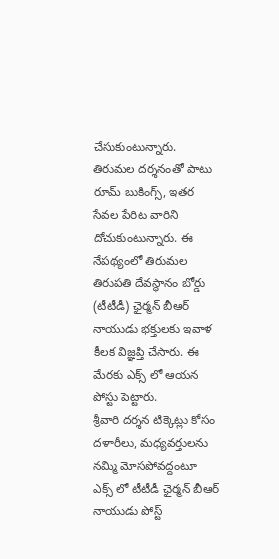చేసుకుంటున్నారు. తిరుమల దర్శనంతో పాటు రూమ్ బుకింగ్స్, ఇతర సేవల పేరిట వారిని దోచుకుంటున్నారు. ఈ నేపథ్యంలో తిరుమల తిరుపతి దేవస్థానం బోర్డు (టీటీడీ) ఛైర్మన్ బీఆర్ నాయుడు భక్తులకు ఇవాళ కీలక విజ్ఞప్తి చేసారు. ఈ మేరకు ఎక్స్ లో ఆయన పోస్టు పెట్టారు.
శ్రీవారి దర్శన టిక్కెట్లు కోసం దళారీలు, మధ్యవర్తులను నమ్మి మోసపోవద్దంటూ ఎక్స్ లో టీటీడీ ఛైర్మన్ బీఆర్ నాయుడు పోస్ట్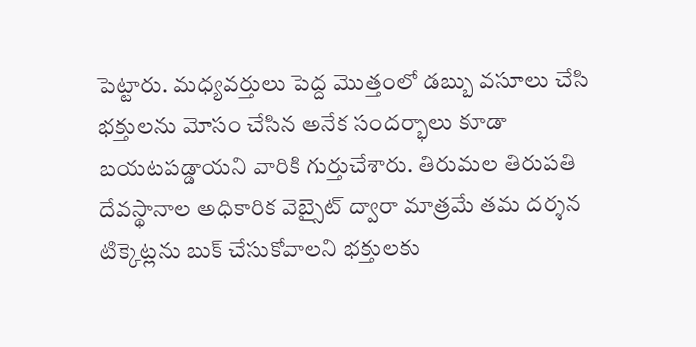పెట్టారు. మధ్యవర్తులు పెద్ద మొత్తంలో డబ్బు వసూలు చేసి భక్తులను మోసం చేసిన అనేక సందర్భాలు కూడా బయటపడ్డాయని వారికి గుర్తుచేశారు. తిరుమల తిరుపతి దేవస్థానాల అధికారిక వెబ్సైట్ ద్వారా మాత్రమే తమ దర్శన టిక్కెట్లను బుక్ చేసుకోవాలని భక్తులకు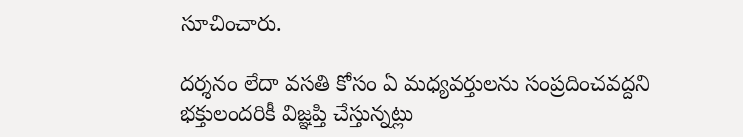సూచించారు.

దర్శనం లేదా వసతి కోసం ఏ మధ్యవర్తులను సంప్రదించవద్దని భక్తులందరికీ విజ్ఞప్తి చేస్తున్నట్లు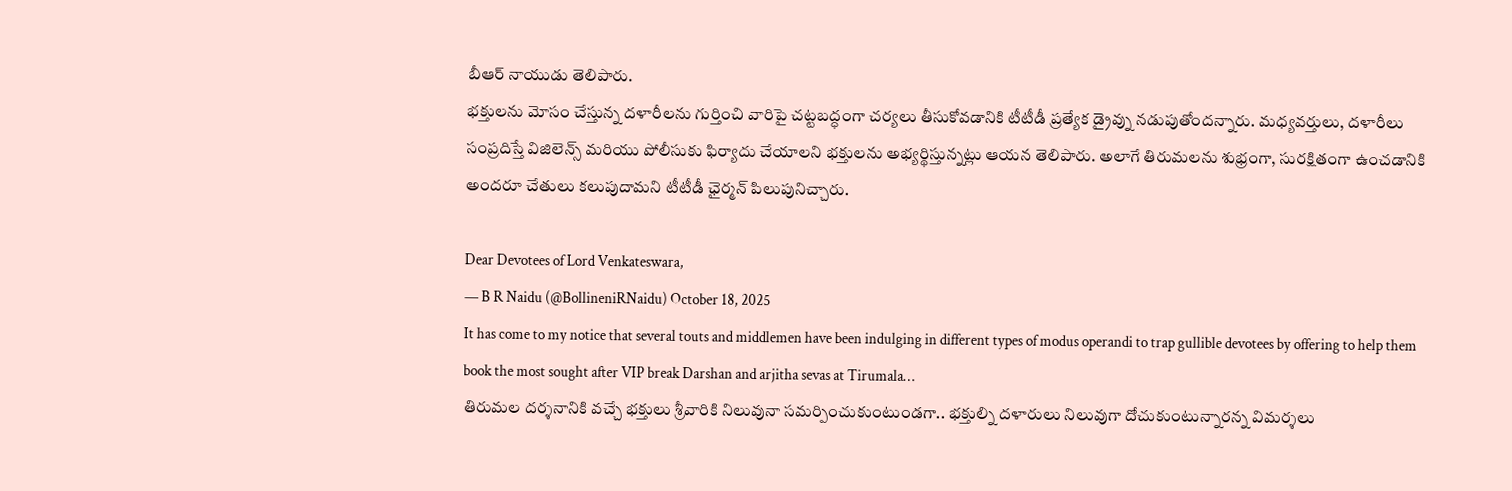బీఆర్ నాయుడు తెలిపారు.
భక్తులను మోసం చేస్తున్న దళారీలను గుర్తించి వారిపై చట్టబద్ధంగా చర్యలు తీసుకోవడానికి టీటీడీ ప్రత్యేక డ్రైవ్ను నడుపుతోందన్నారు. మధ్యవర్తులు, దళారీలు సంప్రదిస్తే విజిలెన్స్ మరియు పోలీసుకు ఫిర్యాదు చేయాలని భక్తులను అభ్యర్థిస్తున్నట్లు ఆయన తెలిపారు. అలాగే తిరుమలను శుభ్రంగా, సురక్షితంగా ఉంచడానికి అందరూ చేతులు కలుపుదామని టీటీడీ ఛైర్మన్ పిలుపునిచ్చారు.

Dear Devotees of Lord Venkateswara,
— B R Naidu (@BollineniRNaidu) October 18, 2025
It has come to my notice that several touts and middlemen have been indulging in different types of modus operandi to trap gullible devotees by offering to help them book the most sought after VIP break Darshan and arjitha sevas at Tirumala…
తిరుమల దర్శనానికి వచ్చే భక్తులు శ్రీవారికి నిలువునా సమర్పించుకుంటుండగా.. భక్తుల్ని దళారులు నిలువుగా దోచుకుంటున్నారన్న విమర్శలు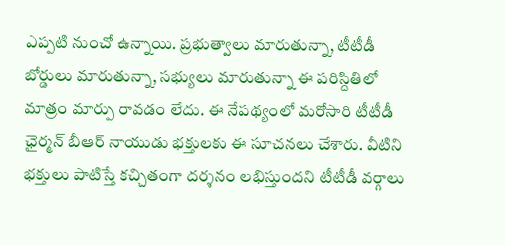ఎప్పటి నుంచో ఉన్నాయి. ప్రభుత్వాలు మారుతున్నా, టీటీడీ బోర్డులు మారుతున్నా, సభ్యులు మారుతున్నా ఈ పరిస్దితిలో మాత్రం మార్పు రావడం లేదు. ఈ నేపథ్యంలో మరోసారి టీటీడీ ఛైర్మన్ బీఆర్ నాయుడు భక్తులకు ఈ సూచనలు చేశారు. వీటిని భక్తులు పాటిస్తే కచ్చితంగా దర్శనం లభిస్తుందని టీటీడీ వర్గాలు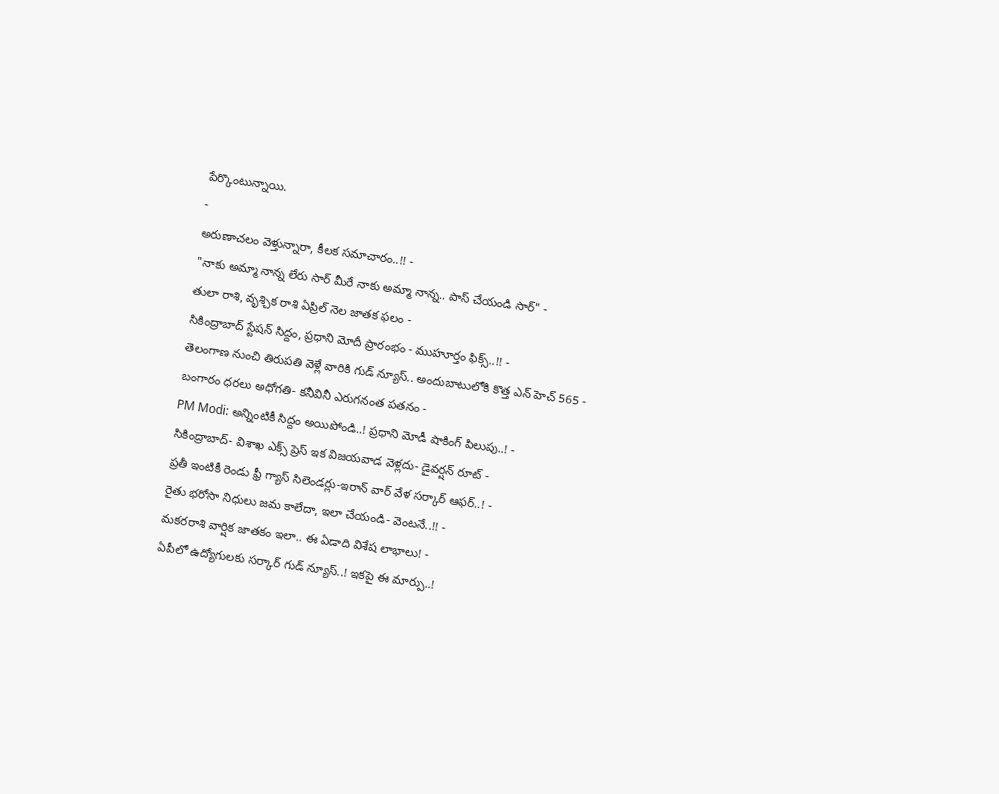పేర్కొంటున్నాయి.
-
అరుణాచలం వెళ్తున్నారా, కీలక సమాచారం..!! -
"నాకు అమ్మా నాన్న లేరు సార్ మీరే నాకు అమ్మా నాన్న.. పాస్ చేయండి సార్" -
తులా రాశి, వృశ్చిక రాశి ఏప్రిల్ నెల జాతక ఫలం -
సికింద్రాబాద్ స్టేషన్ సిద్దం, ప్రధాని మోదీ ప్రారంభం - ముహూర్తం ఫిక్స్..!! -
తెలంగాణ నుంచి తిరుపతి వెళ్లే వారికి గుడ్ న్యూస్.. అందుబాటులోకి కొత్త ఎన్ హెచ్ 565 -
బంగారం ధరలు అధోగతి- కనీవినీ ఎరుగనంత పతనం -
PM Modi: అన్నింటికీ సిద్దం అయిపోండి..! ప్రధాని మోడీ షాకింగ్ పిలుపు..! -
సికింద్రాబాద్- విశాఖ ఎక్స్ ప్రెస్ ఇక విజయవాడ వెళ్లదు- డైవర్షన్ రూట్ -
ప్రతీ ఇంటికీ రెండు ఫ్రీ గ్యాస్ సిలెండర్లు-ఇరాన్ వార్ వేళ సర్కార్ ఆఫర్..! -
రైతు భరోసా నిధులు జమ కాలేదా, ఇలా చేయండి- వెంటనే..!! -
మకరరాశి వార్షిక జాతకం ఇలా.. ఈ ఏడాది విశేష లాభాలు! -
ఏపీలో ఉద్యోగులకు సర్కార్ గుడ్ న్యూస్..! ఇకపై ఈ మార్పు..!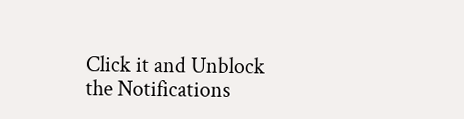Click it and Unblock the Notifications